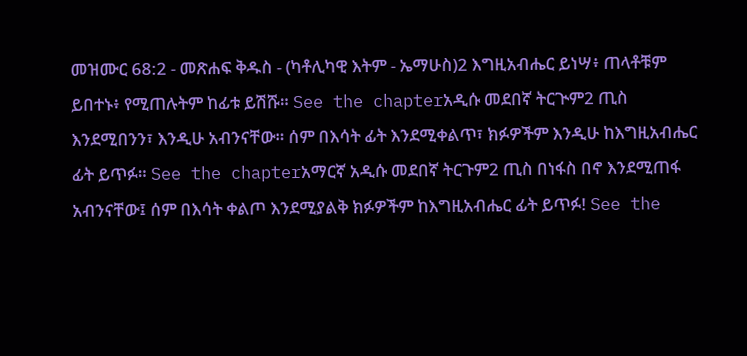መዝሙር 68:2 - መጽሐፍ ቅዱስ - (ካቶሊካዊ እትም - ኤማሁስ)2 እግዚአብሔር ይነሣ፥ ጠላቶቹም ይበተኑ፥ የሚጠሉትም ከፊቱ ይሽሹ። See the chapterአዲሱ መደበኛ ትርጒም2 ጢስ እንደሚበንን፣ እንዲሁ አብንናቸው። ሰም በእሳት ፊት እንደሚቀልጥ፣ ክፉዎችም እንዲሁ ከእግዚአብሔር ፊት ይጥፉ። See the chapterአማርኛ አዲሱ መደበኛ ትርጉም2 ጢስ በነፋስ በኖ እንደሚጠፋ አብንናቸው፤ ሰም በእሳት ቀልጦ እንደሚያልቅ ክፉዎችም ከእግዚአብሔር ፊት ይጥፉ! See the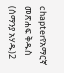chapterየአማርኛ መጽሐፍ ቅዱስ (ሰማንያ አሃዱ)2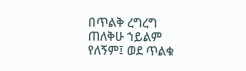በጥልቅ ረግረግ ጠለቅሁ ኀይልም የለኝም፤ ወደ ጥልቁ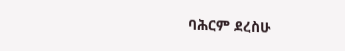ባሕርም ደረስሁ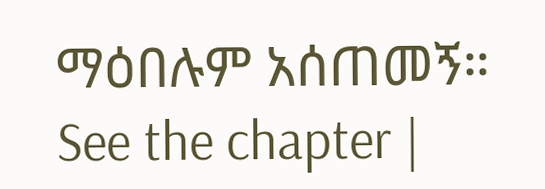ማዕበሉም አሰጠመኝ። See the chapter |